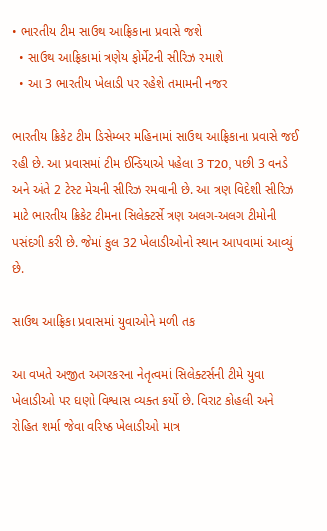• ભારતીય ટીમ સાઉથ આફ્રિકાના પ્રવાસે જશે
  • સાઉથ આફ્રિકામાં ત્રણેય ફોર્મેટની સીરિઝ રમાશે
  • આ 3 ભારતીય ખેલાડી પર રહેશે તમામની નજર

ભારતીય ક્રિકેટ ટીમ ડિસેમ્બર મહિનામાં સાઉથ આફ્રિકાના પ્રવાસે જઈ રહી છે. આ પ્રવાસમાં ટીમ ઈન્ડિયાએ પહેલા 3 T20, પછી 3 વનડે અને અંતે 2 ટેસ્ટ મેચની સીરિઝ રમવાની છે. આ ત્રણ વિદેશી સીરિઝ માટે ભારતીય ક્રિકેટ ટીમના સિલેક્ટર્સે ત્રણ અલગ-અલગ ટીમોની પસંદગી કરી છે. જેમાં કુલ 32 ખેલાડીઓનો સ્થાન આપવામાં આવ્યું છે.

સાઉથ આફ્રિકા પ્રવાસમાં યુવાઓને મળી તક

આ વખતે અજીત અગરકરના નેતૃત્વમાં સિલેક્ટર્સની ટીમે યુવા ખેલાડીઓ પર ઘણો વિશ્વાસ વ્યક્ત કર્યો છે. વિરાટ કોહલી અને રોહિત શર્મા જેવા વરિષ્ઠ ખેલાડીઓ માત્ર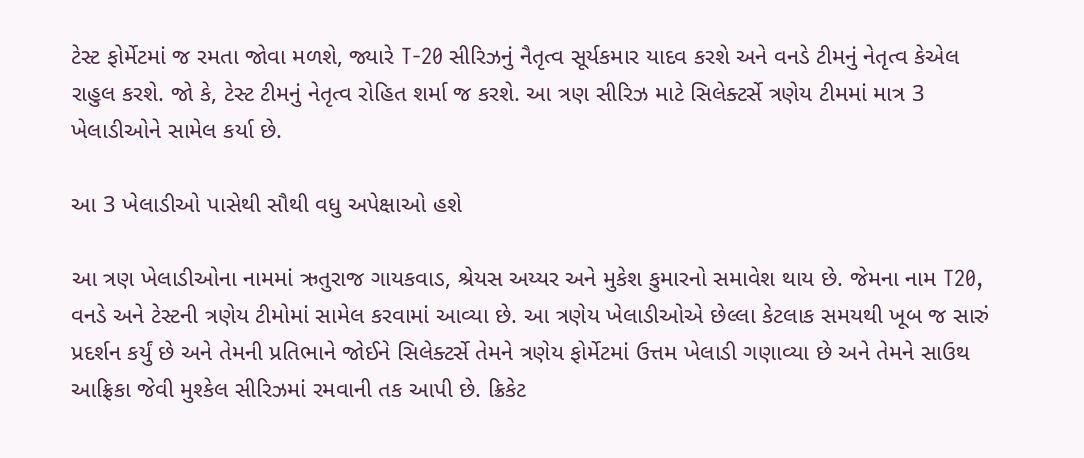ટેસ્ટ ફોર્મેટમાં જ રમતા જોવા મળશે, જ્યારે T-20 સીરિઝનું નૈતૃત્વ સૂર્યકમાર યાદવ કરશે અને વનડે ટીમનું નેતૃત્વ કેએલ રાહુલ કરશે. જો કે, ટેસ્ટ ટીમનું નેતૃત્વ રોહિત શર્મા જ કરશે. આ ત્રણ સીરિઝ માટે સિલેક્ટર્સે ત્રણેય ટીમમાં માત્ર 3 ખેલાડીઓને સામેલ કર્યા છે.

આ 3 ખેલાડીઓ પાસેથી સૌથી વધુ અપેક્ષાઓ હશે

આ ત્રણ ખેલાડીઓના નામમાં ઋતુરાજ ગાયકવાડ, શ્રેયસ અય્યર અને મુકેશ કુમારનો સમાવેશ થાય છે. જેમના નામ T20, વનડે અને ટેસ્ટની ત્રણેય ટીમોમાં સામેલ કરવામાં આવ્યા છે. આ ત્રણેય ખેલાડીઓએ છેલ્લા કેટલાક સમયથી ખૂબ જ સારું પ્રદર્શન કર્યું છે અને તેમની પ્રતિભાને જોઈને સિલેક્ટર્સે તેમને ત્રણેય ફોર્મેટમાં ઉત્તમ ખેલાડી ગણાવ્યા છે અને તેમને સાઉથ આફ્રિકા જેવી મુશ્કેલ સીરિઝમાં રમવાની તક આપી છે. ક્રિકેટ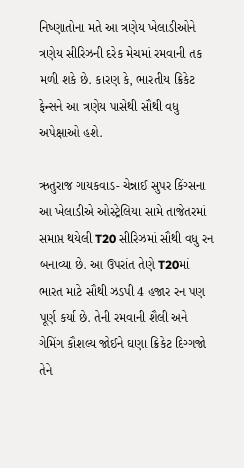નિષ્ણાતોના મતે આ ત્રણેય ખેલાડીઓને ત્રણેય સીરિઝની દરેક મેચમાં રમવાની તક મળી શકે છે. કારણ કે, ભારતીય ક્રિકેટ ફેન્સને આ ત્રણેય પાસેથી સૌથી વધુ અપેક્ષાઓ હશે.

ઋતુરાજ ગાયકવાડ- ચેન્નાઈ સુપર કિંગ્સના આ ખેલાડીએ ઓસ્ટ્રેલિયા સામે તાજેતરમાં સમાપ્ત થયેલી T20 સીરિઝમાં સૌથી વધુ રન બનાવ્યા છે. આ ઉપરાંત તેણે T20માં ભારત માટે સૌથી ઝડપી 4 હજાર રન પણ પૂર્ણ કર્યા છે. તેની રમવાની શૈલી અને ગેમિંગ કૌશલ્ય જોઈને ઘણા ક્રિકેટ દિગ્ગજો તેને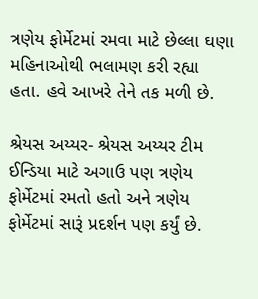ત્રણેય ફોર્મેટમાં રમવા માટે છેલ્લા ઘણા મહિનાઓથી ભલામણ કરી રહ્યા હતા. હવે આખરે તેને તક મળી છે.

શ્રેયસ અય્યર- શ્રેયસ અય્યર ટીમ ઈન્ડિયા માટે અગાઉ પણ ત્રણેય ફોર્મેટમાં રમતો હતો અને ત્રણેય ફોર્મેટમાં સારૂં પ્રદર્શન પણ કર્યું છે.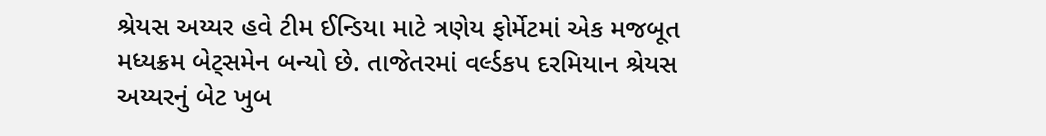શ્રેયસ અય્યર હવે ટીમ ઈન્ડિયા માટે ત્રણેય ફોર્મેટમાં એક મજબૂત મધ્યક્રમ બેટ્સમેન બન્યો છે. તાજેતરમાં વર્લ્ડકપ દરમિયાન શ્રેયસ અય્યરનું બેટ ખુબ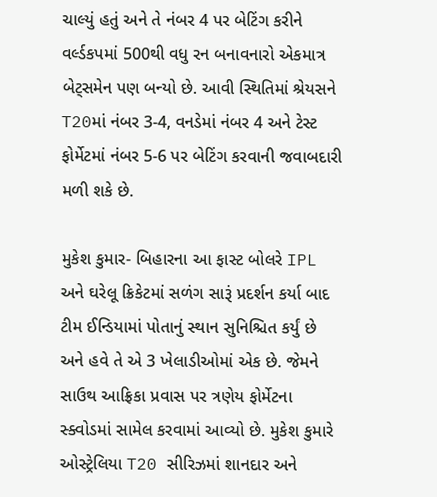ચાલ્યું હતું અને તે નંબર 4 પર બેટિંગ કરીને વર્લ્ડકપમાં 500થી વધુ રન બનાવનારો એકમાત્ર બેટ્સમેન પણ બન્યો છે. આવી સ્થિતિમાં શ્રેયસને T20માં નંબર 3-4, વનડેમાં નંબર 4 અને ટેસ્ટ ફોર્મેટમાં નંબર 5-6 પર બેટિંગ કરવાની જવાબદારી મળી શકે છે.

મુકેશ કુમાર- બિહારના આ ફાસ્ટ બોલરે IPL અને ઘરેલૂ ક્રિકેટમાં સળંગ સારૂં પ્રદર્શન કર્યા બાદ ટીમ ઈન્ડિયામાં પોતાનું સ્થાન સુનિશ્ચિત કર્યું છે અને હવે તે એ 3 ખેલાડીઓમાં એક છે. જેમને સાઉથ આફ્રિકા પ્રવાસ પર ત્રણેય ફોર્મેટના સ્ક્વોડમાં સામેલ કરવામાં આવ્યો છે. મુકેશ કુમારે ઓસ્ટ્રેલિયા T20 સીરિઝમાં શાનદાર અને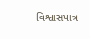વિશ્વાસપાત્ર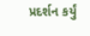પ્રદર્શન કર્યું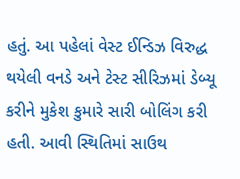હતું. આ પહેલાં વેસ્ટ ઈન્ડિઝ વિરુદ્ધ થયેલી વનડે અને ટેસ્ટ સીરિઝમાં ડેબ્યૂ કરીને મુકેશ કુમારે સારી બોલિંગ કરી હતી. આવી સ્થિતિમાં સાઉથ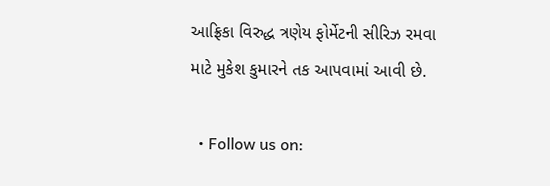આફ્રિકા વિરુદ્ધ ત્રણેય ફોર્મેટની સીરિઝ રમવા માટે મુકેશ કુમારને તક આપવામાં આવી છે.

  • Follow us on: